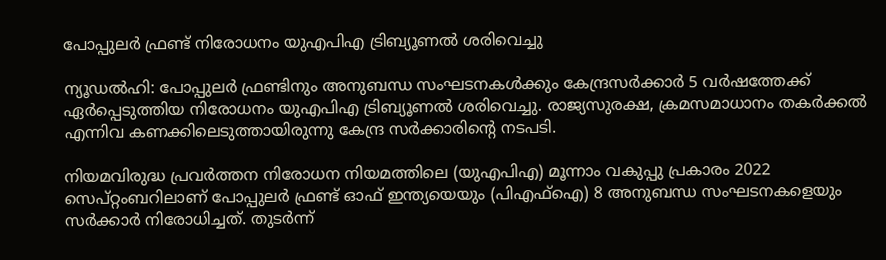പോപ്പുലര്‍ ഫ്രണ്ട് നിരോധനം യുഎപിഎ ട്രിബ്യൂണല്‍ ശരിവെച്ചു

ന്യൂഡല്‍ഹി: പോപ്പുലര്‍ ഫ്രണ്ടിനും അനുബന്ധ സംഘടനകള്‍ക്കും കേന്ദ്രസര്‍ക്കാര്‍ 5 വര്‍ഷത്തേക്ക് ഏര്‍പ്പെടുത്തിയ നിരോധനം യുഎപിഎ ട്രിബ്യൂണല്‍ ശരിവെച്ചു. രാജ്യസുരക്ഷ, ക്രമസമാധാനം തകര്‍ക്കല്‍ എന്നിവ കണക്കിലെടുത്തായിരുന്നു കേന്ദ്ര സര്‍ക്കാരിന്റെ നടപടി.

നിയമവിരുദ്ധ പ്രവര്‍ത്തന നിരോധന നിയമത്തിലെ (യുഎപിഎ) മൂന്നാം വകുപ്പു പ്രകാരം 2022 സെപ്റ്റംബറിലാണ് പോപ്പുലര്‍ ഫ്രണ്ട് ഓഫ് ഇന്ത്യയെയും (പിഎഫ്‌ഐ) 8 അനുബന്ധ സംഘടനകളെയും സര്‍ക്കാര്‍ നിരോധിച്ചത്. തുടര്‍ന്ന്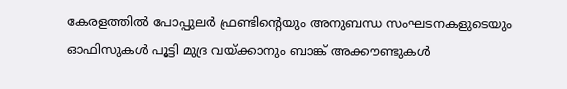കേരളത്തില്‍ പോപ്പുലര്‍ ഫ്രണ്ടിന്റെയും അനുബന്ധ സംഘടനകളുടെയും ഓഫിസുകള്‍ പൂട്ടി മുദ്ര വയ്ക്കാനും ബാങ്ക് അക്കൗണ്ടുകള്‍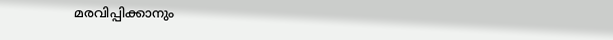മരവിപ്പിക്കാനും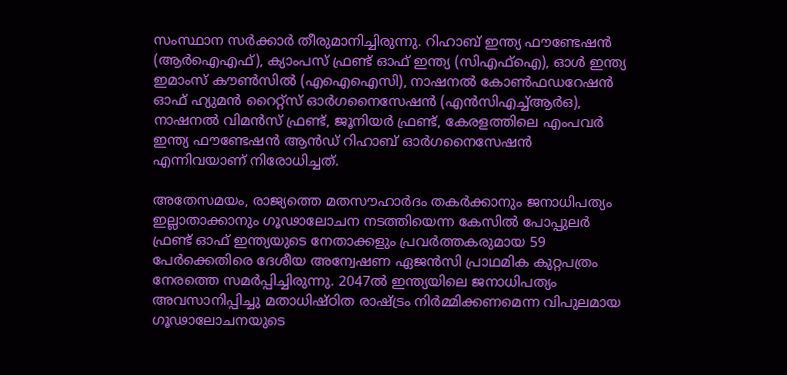സംസ്ഥാന സര്‍ക്കാര്‍ തീരുമാനിച്ചിരുന്നു. റിഹാബ് ഇന്ത്യ ഫൗണ്ടേഷന്‍ (ആര്‍ഐഎഫ്), ക്യാംപസ് ഫ്രണ്ട് ഓഫ് ഇന്ത്യ (സിഎഫ്ഐ), ഓള്‍ ഇന്ത്യ ഇമാംസ് കൗണ്‍സില്‍ (എഐഐസി), നാഷനല്‍ കോണ്‍ഫഡറേഷന്‍ ഓഫ് ഹ്യുമന്‍ റൈറ്റ്സ് ഓര്‍ഗനൈസേഷന്‍ (എന്‍സിഎച്ച്ആര്‍ഒ), നാഷനല്‍ വിമന്‍സ് ഫ്രണ്ട്, ജൂനിയര്‍ ഫ്രണ്ട്, കേരളത്തിലെ എംപവര്‍ ഇന്ത്യ ഫൗണ്ടേഷന്‍ ആന്‍ഡ് റിഹാബ് ഓര്‍ഗനൈസേഷന്‍ എന്നിവയാണ് നിരോധിച്ചത്.

അതേസമയം, രാജ്യത്തെ മതസൗഹാര്‍ദം തകര്‍ക്കാനും ജനാധിപത്യം ഇല്ലാതാക്കാനും ഗൂഢാലോചന നടത്തിയെന്ന കേസില്‍ പോപ്പുലര്‍ ഫ്രണ്ട് ഓഫ് ഇന്ത്യയുടെ നേതാക്കളും പ്രവര്‍ത്തകരുമായ 59 പേര്‍ക്കെതിരെ ദേശീയ അന്വേഷണ ഏജന്‍സി പ്രാഥമിക കുറ്റപത്രം നേരത്തെ സമര്‍പ്പിച്ചിരുന്നു. 2047ല്‍ ഇന്ത്യയിലെ ജനാധിപത്യം അവസാനിപ്പിച്ചു മതാധിഷ്ഠിത രാഷ്ട്രം നിര്‍മ്മിക്കണമെന്ന വിപുലമായ ഗൂഢാലോചനയുടെ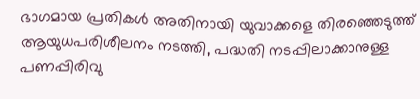ഭാഗമായ പ്രതികള്‍ അതിനായി യുവാക്കളെ തിരഞ്ഞെടുത്ത് ആയുധപരിശീലനം നടത്തി, പദ്ധതി നടപ്പിലാക്കാനുള്ള പണപ്പിരിവു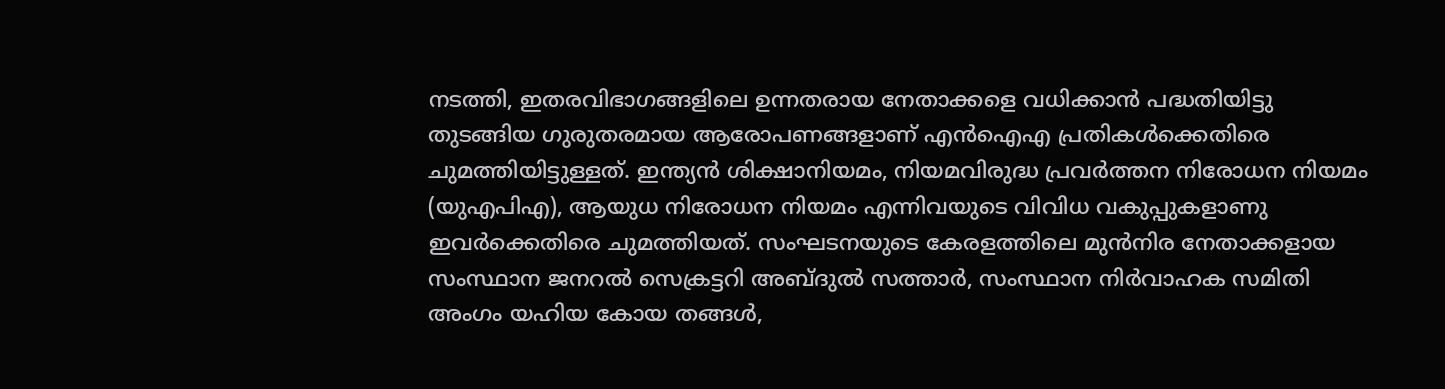നടത്തി, ഇതരവിഭാഗങ്ങളിലെ ഉന്നതരായ നേതാക്കളെ വധിക്കാന്‍ പദ്ധതിയിട്ടു തുടങ്ങിയ ഗുരുതരമായ ആരോപണങ്ങളാണ് എന്‍ഐഎ പ്രതികള്‍ക്കെതിരെ ചുമത്തിയിട്ടുള്ളത്. ഇന്ത്യന്‍ ശിക്ഷാനിയമം, നിയമവിരുദ്ധ പ്രവര്‍ത്തന നിരോധന നിയമം (യുഎപിഎ), ആയുധ നിരോധന നിയമം എന്നിവയുടെ വിവിധ വകുപ്പുകളാണു ഇവര്‍ക്കെതിരെ ചുമത്തിയത്. സംഘടനയുടെ കേരളത്തിലെ മുന്‍നിര നേതാക്കളായ സംസ്ഥാന ജനറല്‍ സെക്രട്ടറി അബ്ദുല്‍ സത്താര്‍, സംസ്ഥാന നിര്‍വാഹക സമിതി അംഗം യഹിയ കോയ തങ്ങള്‍,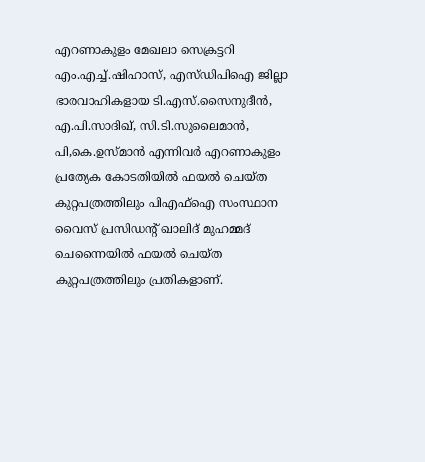എറണാകുളം മേഖലാ സെക്രട്ടറി എം.എച്ച്.ഷിഹാസ്, എസ്ഡിപിഐ ജില്ലാ ഭാരവാഹികളായ ടി.എസ്.സൈനുദീന്‍, എ.പി.സാദിഖ്, സി.ടി.സുലൈമാന്‍, പി,കെ.ഉസ്മാന്‍ എന്നിവര്‍ എറണാകുളം പ്രത്യേക കോടതിയില്‍ ഫയല്‍ ചെയ്ത കുറ്റപത്രത്തിലും പിഎഫ്ഐ സംസ്ഥാന വൈസ് പ്രസിഡന്റ് ഖാലിദ് മുഹമ്മദ് ചെന്നൈയില്‍ ഫയല്‍ ചെയ്ത കുറ്റപത്രത്തിലും പ്രതികളാണ്.